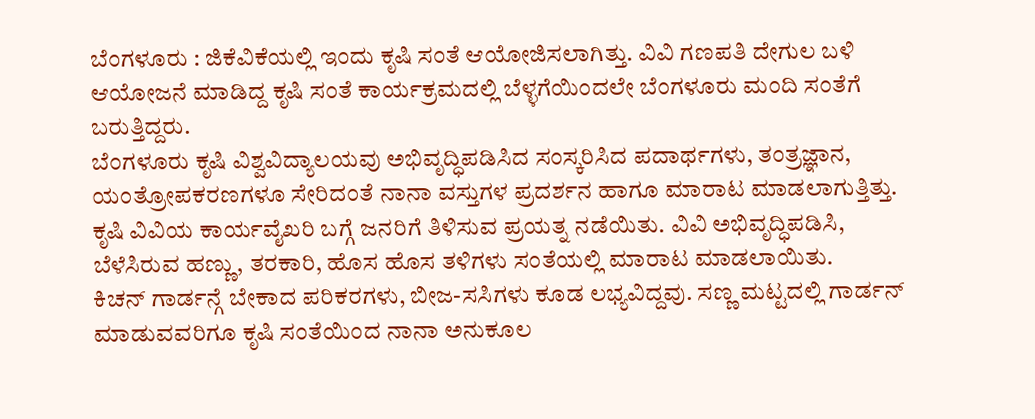ಬೆಂಗಳೂರು : ಜಿಕೆವಿಕೆಯಲ್ಲಿ ಇಂದು ಕೃಷಿ ಸಂತೆ ಆಯೋಜಿಸಲಾಗಿತ್ತು. ವಿವಿ ಗಣಪತಿ ದೇಗುಲ ಬಳಿ ಆಯೋಜನೆ ಮಾಡಿದ್ದ ಕೃಷಿ ಸಂತೆ ಕಾರ್ಯಕ್ರಮದಲ್ಲಿ ಬೆಳ್ಳಗೆಯಿಂದಲೇ ಬೆಂಗಳೂರು ಮಂದಿ ಸಂತೆಗೆ ಬರುತ್ತಿದ್ದರು.
ಬೆಂಗಳೂರು ಕೃಷಿ ವಿಶ್ವವಿದ್ಯಾಲಯವು ಅಭಿವೃದ್ಧಿಪಡಿಸಿದ ಸಂಸ್ಕರಿಸಿದ ಪದಾರ್ಥಗಳು, ತಂತ್ರಜ್ಞಾನ, ಯಂತ್ರೋಪಕರಣಗಳೂ ಸೇರಿದಂತೆ ನಾನಾ ವಸ್ತುಗಳ ಪ್ರದರ್ಶನ ಹಾಗೂ ಮಾರಾಟ ಮಾಡಲಾಗುತ್ತಿತ್ತು.
ಕೃಷಿ ವಿವಿಯ ಕಾರ್ಯವೈಖರಿ ಬಗ್ಗೆ ಜನರಿಗೆ ತಿಳಿಸುವ ಪ್ರಯತ್ನ ನಡೆಯಿತು. ವಿವಿ ಅಭಿವೃದ್ಧಿಪಡಿಸಿ, ಬೆಳೆಸಿರುವ ಹಣ್ಣು, ತರಕಾರಿ, ಹೊಸ ಹೊಸ ತಳಿಗಳು ಸಂತೆಯಲ್ಲಿ ಮಾರಾಟ ಮಾಡಲಾಯಿತು.
ಕಿಚನ್ ಗಾರ್ಡನ್ಗೆ ಬೇಕಾದ ಪರಿಕರಗಳು, ಬೀಜ-ಸಸಿಗಳು ಕೂಡ ಲಭ್ಯವಿದ್ದವು. ಸಣ್ಣ ಮಟ್ಟದಲ್ಲಿ ಗಾರ್ಡನ್ ಮಾಡುವವರಿಗೂ ಕೃಷಿ ಸಂತೆಯಿಂದ ನಾನಾ ಅನುಕೂಲ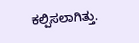ಕಲ್ಪಿಸಲಾಗಿತ್ತು.